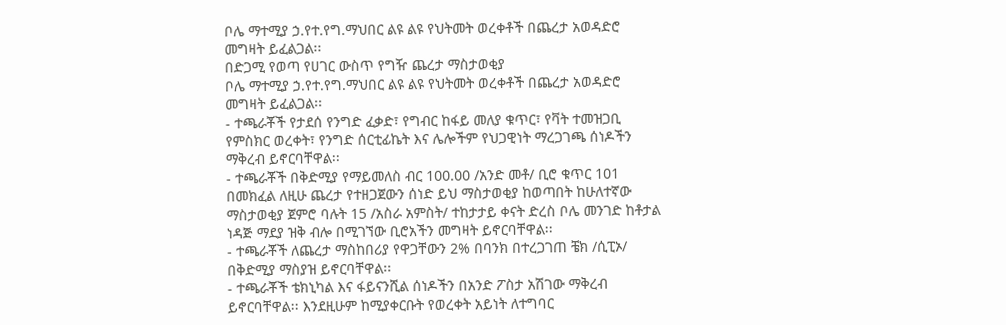ቦሌ ማተሚያ ኃ.የተ.የግ.ማህበር ልዩ ልዩ የህትመት ወረቀቶች በጨረታ አወዳድሮ መግዛት ይፈልጋል፡፡
በድጋሚ የወጣ የሀገር ውስጥ የግዥ ጨረታ ማስታወቂያ
ቦሌ ማተሚያ ኃ.የተ.የግ.ማህበር ልዩ ልዩ የህትመት ወረቀቶች በጨረታ አወዳድሮ መግዛት ይፈልጋል፡፡
- ተጫራቾች የታደሰ የንግድ ፈቃድ፣ የግብር ከፋይ መለያ ቁጥር፣ የቫት ተመዝጋቢ የምስክር ወረቀት፣ የንግድ ሰርቲፊኬት እና ሌሎችም የህጋዊነት ማረጋገጫ ሰነዶችን ማቅረብ ይኖርባቸዋል፡፡
- ተጫራቾች በቅድሚያ የማይመለስ ብር 100.00 /አንድ መቶ/ ቢሮ ቁጥር 101 በመክፈል ለዚሁ ጨረታ የተዘጋጀውን ሰነድ ይህ ማስታወቂያ ከወጣበት ከሁለተኛው ማስታወቂያ ጀምሮ ባሉት 15 /አስራ አምስት/ ተከታታይ ቀናት ድረስ ቦሌ መንገድ ከቶታል ነዳጅ ማደያ ዝቅ ብሎ በሚገኘው ቢሮአችን መግዛት ይኖርባቸዋል፡፡
- ተጫራቾች ለጨረታ ማስከበሪያ የዋጋቸውን 2% በባንክ በተረጋገጠ ቼክ /ሲፒኦ/ በቅድሚያ ማስያዝ ይኖርባቸዋል፡፡
- ተጫራቾች ቴክኒካል እና ፋይናንሺል ሰነዶችን በአንድ ፖስታ አሽገው ማቅረብ ይኖርባቸዋል፡፡ እንደዚሁም ከሚያቀርቡት የወረቀት አይነት ለተግባር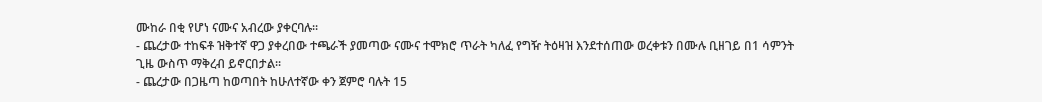ሙከራ በቂ የሆነ ናሙና አብረው ያቀርባሉ፡፡
- ጨረታው ተከፍቶ ዝቅተኛ ዋጋ ያቀረበው ተጫራች ያመጣው ናሙና ተሞክሮ ጥራት ካለፈ የግዥ ትዕዛዝ እንደተሰጠው ወረቀቱን በሙሉ ቢዘገይ በ1 ሳምንት ጊዜ ውስጥ ማቅረብ ይኖርበታል፡፡
- ጨረታው በጋዜጣ ከወጣበት ከሁለተኛው ቀን ጀምሮ ባሉት 15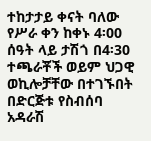ተከታታይ ቀናት ባለው የሥራ ቀን ከቀኑ 4፡00 ሰዓት ላይ ታሽጎ በ4፡30 ተጫራቾች ወይም ህጋዊ ወኪሎቻቸው በተገኙበት በድርጅቱ የስብሰባ አዳራሽ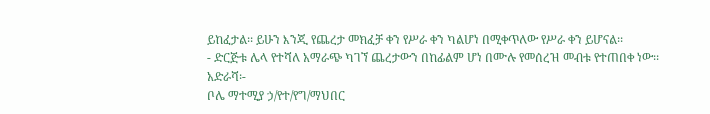ይከፈታል፡፡ ይሁን እንጂ የጨረታ መክፈቻ ቀን የሥራ ቀን ካልሆነ በሚቀጥለው የሥራ ቀን ይሆናል፡፡
- ድርጅቱ ሌላ የተሻለ አማራጭ ካገኘ ጨረታውን በከፊልም ሆነ በሙሉ የመሰረዝ መብቱ የተጠበቀ ነው፡፡
አድራሻ፡-
ቦሌ ማተሚያ ኃ/የተ/የግ/ማህበር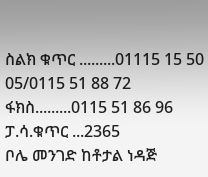ስልክ ቁጥር .........01115 15 50 05/0115 51 88 72
ፋክስ.........0115 51 86 96
ፓ.ሳ.ቁጥር ...2365
ቦሌ መንገድ ከቶታል ነዳጅ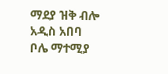ማደያ ዝቅ ብሎ
አዲስ አበባ
ቦሌ ማተሚያ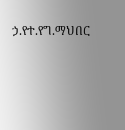ኃ.የተ.የግ.ማህበር